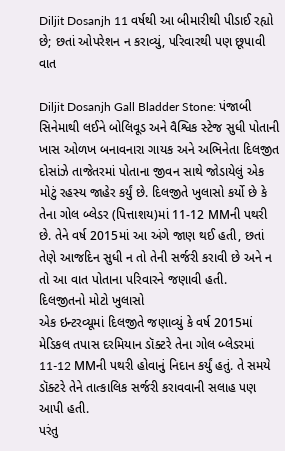Diljit Dosanjh 11 વર્ષથી આ બીમારીથી પીડાઈ રહ્યો છે; છતાં ઓપરેશન ન કરાવ્યું, પરિવારથી પણ છૂપાવી વાત

Diljit Dosanjh Gall Bladder Stone: પંજાબી સિનેમાથી લઈને બોલિવૂડ અને વૈશ્વિક સ્ટેજ સુધી પોતાની ખાસ ઓળખ બનાવનારા ગાયક અને અભિનેતા દિલજીત દોસાંઝે તાજેતરમાં પોતાના જીવન સાથે જોડાયેલું એક મોટું રહસ્ય જાહેર કર્યું છે. દિલજીતે ખુલાસો કર્યો છે કે તેના ગોલ બ્લેડર (પિત્તાશય)માં 11-12 MMની પથરી છે. તેને વર્ષ 2015માં આ અંગે જાણ થઈ હતી, છતાં તેણે આજદિન સુધી ન તો તેની સર્જરી કરાવી છે અને ન તો આ વાત પોતાના પરિવારને જણાવી હતી.
દિલજીતનો મોટો ખુલાસો
એક ઇન્ટરવ્યૂમાં દિલજીતે જણાવ્યું કે વર્ષ 2015માં મેડિકલ તપાસ દરમિયાન ડૉક્ટરે તેના ગોલ બ્લેડરમાં 11-12 MMની પથરી હોવાનું નિદાન કર્યું હતું. તે સમયે ડૉક્ટરે તેને તાત્કાલિક સર્જરી કરાવવાની સલાહ પણ આપી હતી.
પરંતુ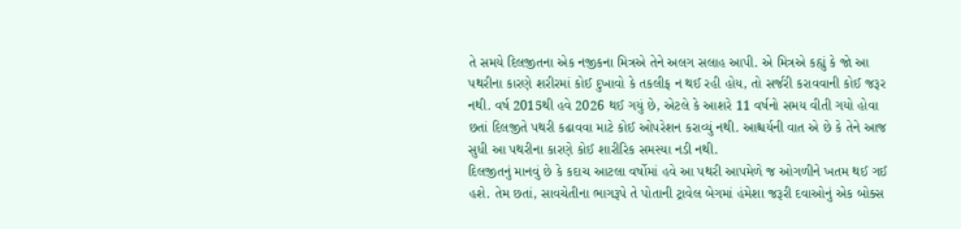તે સમયે દિલજીતના એક નજીકના મિત્રએ તેને અલગ સલાહ આપી. એ મિત્રએ કહ્યું કે જો આ પથરીના કારણે શરીરમાં કોઈ દુખાવો કે તકલીફ ન થઈ રહી હોય, તો સર્જરી કરાવવાની કોઈ જરૂર નથી. વર્ષ 2015થી હવે 2026 થઈ ગયું છે, એટલે કે આશરે 11 વર્ષનો સમય વીતી ગયો હોવા છતાં દિલજીતે પથરી કઢાવવા માટે કોઈ ઓપરેશન કરાવ્યું નથી. આશ્ચર્યની વાત એ છે કે તેને આજ સુધી આ પથરીના કારણે કોઈ શારીરિક સમસ્યા નડી નથી.
દિલજીતનું માનવું છે કે કદાચ આટલા વર્ષોમાં હવે આ પથરી આપમેળે જ ઓગળીને ખતમ થઈ ગઈ હશે. તેમ છતાં, સાવચેતીના ભાગરૂપે તે પોતાની ટ્રાવેલ બેગમાં હંમેશા જરૂરી દવાઓનું એક બોક્સ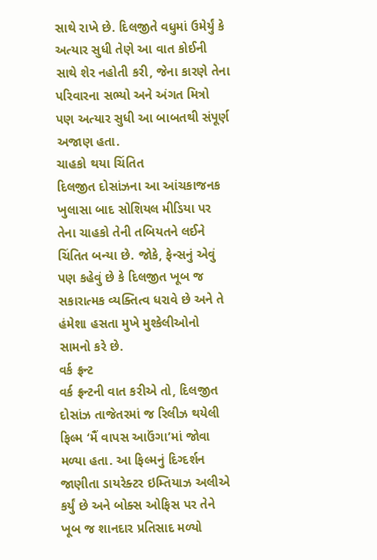સાથે રાખે છે. દિલજીતે વધુમાં ઉમેર્યું કે અત્યાર સુધી તેણે આ વાત કોઈની સાથે શેર નહોતી કરી, જેના કારણે તેના પરિવારના સભ્યો અને અંગત મિત્રો પણ અત્યાર સુધી આ બાબતથી સંપૂર્ણ અજાણ હતા.
ચાહકો થયા ચિંતિત
દિલજીત દોસાંઝના આ આંચકાજનક ખુલાસા બાદ સોશિયલ મીડિયા પર તેના ચાહકો તેની તબિયતને લઈને ચિંતિત બન્યા છે. જોકે, ફેન્સનું એવું પણ કહેવું છે કે દિલજીત ખૂબ જ સકારાત્મક વ્યક્તિત્વ ધરાવે છે અને તે હંમેશા હસતા મુખે મુશ્કેલીઓનો સામનો કરે છે.
વર્ક ફ્રન્ટ
વર્ક ફ્રન્ટની વાત કરીએ તો, દિલજીત દોસાંઝ તાજેતરમાં જ રિલીઝ થયેલી ફિલ્મ ‘મૈં વાપસ આઉંગા’માં જોવા મળ્યા હતા. આ ફિલ્મનું દિગ્દર્શન જાણીતા ડાયરેક્ટર ઇમ્તિયાઝ અલીએ કર્યું છે અને બોક્સ ઓફિસ પર તેને ખૂબ જ શાનદાર પ્રતિસાદ મળ્યો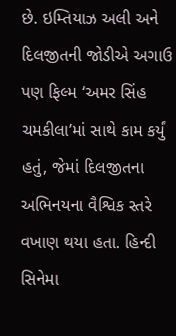છે. ઇમ્તિયાઝ અલી અને દિલજીતની જોડીએ અગાઉ પણ ફિલ્મ ‘અમર સિંહ ચમકીલા’માં સાથે કામ કર્યું હતું, જેમાં દિલજીતના અભિનયના વૈશ્વિક સ્તરે વખાણ થયા હતા. હિન્દી સિનેમા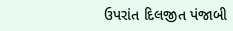ઉપરાંત દિલજીત પંજાબી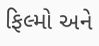ફિલ્મો અને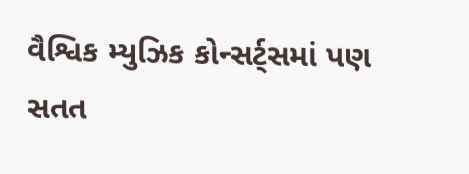વૈશ્વિક મ્યુઝિક કોન્સર્ટ્સમાં પણ સતત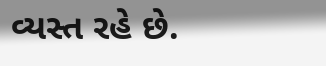વ્યસ્ત રહે છે.